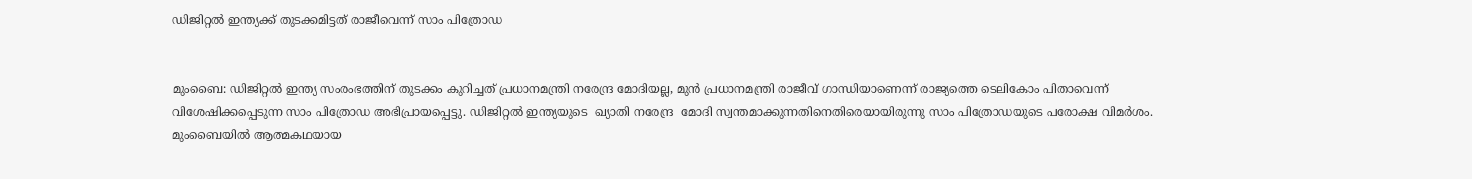ഡിജിറ്റല്‍ ഇന്ത്യക്ക് തുടക്കമിട്ടത് രാജീവെന്ന് സാം പിത്രോഡ


മുംബൈ: ഡിജിറ്റല്‍ ഇന്ത്യ സംരംഭത്തിന് തുടക്കം കുറിച്ചത് പ്രധാനമന്ത്രി നരേന്ദ്ര മോദിയല്ല, മുന്‍ പ്രധാനമന്ത്രി രാജീവ് ഗാന്ധിയാണെന്ന് രാജ്യത്തെ ടെലികോം പിതാവെന്ന് വിശേഷിക്കപ്പെടുന്ന സാം പിത്രോഡ അഭിപ്രായപ്പെട്ടു. ഡിജിറ്റല്‍ ഇന്ത്യയുടെ  ഖ്യാതി നരേന്ദ്ര  മോദി സ്വന്തമാക്കുന്നതിനെതിരെയായിരുന്നു സാം പിത്രോഡയുടെ പരോക്ഷ വിമര്‍ശം. മുംബൈയില്‍ ആത്മകഥയായ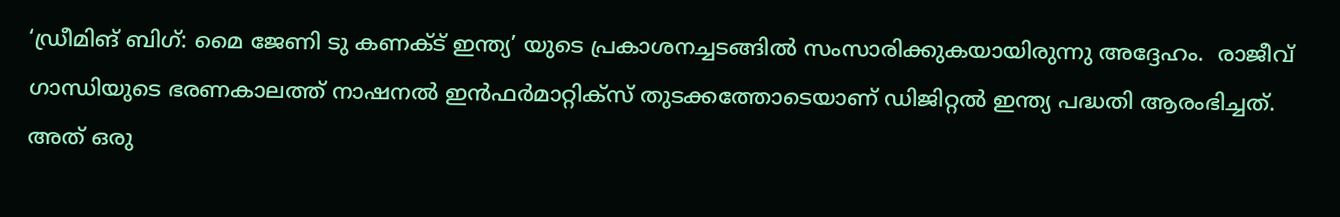‘ഡ്രീമിങ് ബിഗ്: മൈ ജേണി ടു കണക്ട് ഇന്ത്യ’ യുടെ പ്രകാശനച്ചടങ്ങില്‍ സംസാരിക്കുകയായിരുന്നു അദ്ദേഹം.  രാജീവ് ഗാന്ധിയുടെ ഭരണകാലത്ത് നാഷനല്‍ ഇന്‍ഫര്‍മാറ്റിക്സ് തുടക്കത്തോടെയാണ് ഡിജിറ്റല്‍ ഇന്ത്യ പദ്ധതി ആരംഭിച്ചത്. അത് ഒരു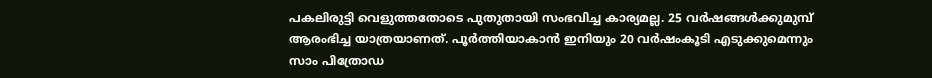പകലിരുട്ടി വെളുത്തതോടെ പുതുതായി സംഭവിച്ച കാര്യമല്ല. 25 വര്‍ഷങ്ങള്‍ക്കുമുമ്പ് ആരംഭിച്ച യാത്രയാണത്. പൂര്‍ത്തിയാകാന്‍ ഇനിയും 20 വര്‍ഷംകൂടി എടുക്കുമെന്നും സാം പിത്രോഡ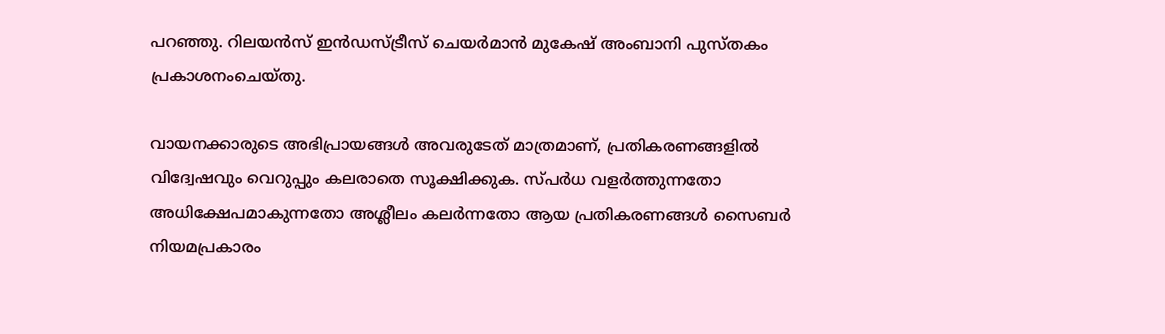പറഞ്ഞു. റിലയന്‍സ് ഇന്‍ഡസ്ട്രീസ് ചെയര്‍മാന്‍ മുകേഷ് അംബാനി പുസ്തകം പ്രകാശനംചെയ്തു.

വായനക്കാരുടെ അഭിപ്രായങ്ങള്‍ അവരുടേത് മാത്രമാണ്, പ്രതികരണങ്ങളിൽ വിദ്വേഷവും വെറുപ്പും കലരാതെ സൂക്ഷിക്കുക. സ്പർധ വളർത്തുന്നതോ അധിക്ഷേപമാകുന്നതോ അശ്ലീലം കലർന്നതോ ആയ പ്രതികരണങ്ങൾ സൈബർ നിയമപ്രകാരം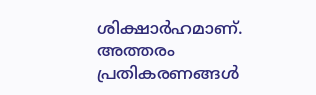ശിക്ഷാർഹമാണ്. അത്തരം പ്രതികരണങ്ങൾ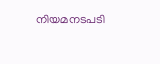നിയമനടപടി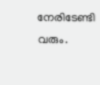നേരിടേണ്ടി വരും.